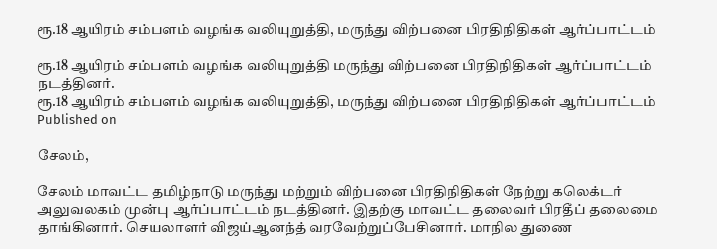ரூ.18 ஆயிரம் சம்பளம் வழங்க வலியுறுத்தி, மருந்து விற்பனை பிரதிநிதிகள் ஆர்ப்பாட்டம்

ரூ.18 ஆயிரம் சம்பளம் வழங்க வலியுறுத்தி மருந்து விற்பனை பிரதிநிதிகள் ஆர்ப்பாட்டம் நடத்தினர்.
ரூ.18 ஆயிரம் சம்பளம் வழங்க வலியுறுத்தி, மருந்து விற்பனை பிரதிநிதிகள் ஆர்ப்பாட்டம்
Published on

சேலம்,

சேலம் மாவட்ட தமிழ்நாடு மருந்து மற்றும் விற்பனை பிரதிநிதிகள் நேற்று கலெக்டர் அலுவலகம் முன்பு ஆர்ப்பாட்டம் நடத்தினர். இதற்கு மாவட்ட தலைவர் பிரதீப் தலைமை தாங்கினார். செயலாளர் விஜய்ஆனந்த் வரவேற்றுப்பேசினார். மாநில துணை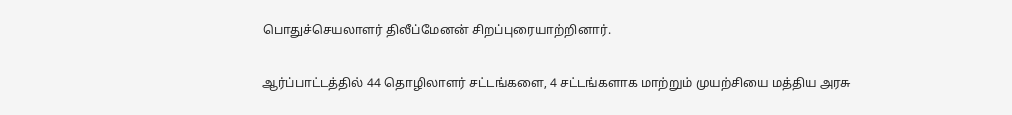பொதுச்செயலாளர் திலீப்மேனன் சிறப்புரையாற்றினார்.

ஆர்ப்பாட்டத்தில் 44 தொழிலாளர் சட்டங்களை, 4 சட்டங்களாக மாற்றும் முயற்சியை மத்திய அரசு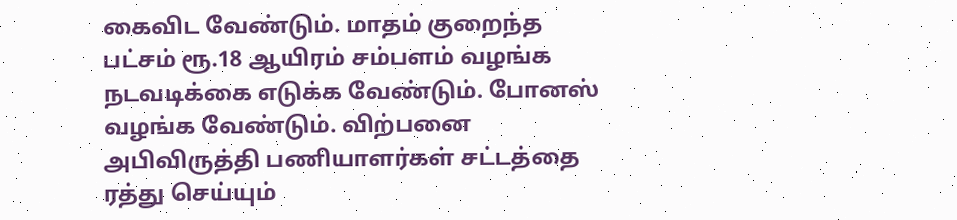கைவிட வேண்டும். மாதம் குறைந்த பட்சம் ரூ.18 ஆயிரம் சம்பளம் வழங்க நடவடிக்கை எடுக்க வேண்டும். போனஸ் வழங்க வேண்டும். விற்பனை அபிவிருத்தி பணியாளர்கள் சட்டத்தை ரத்து செய்யும்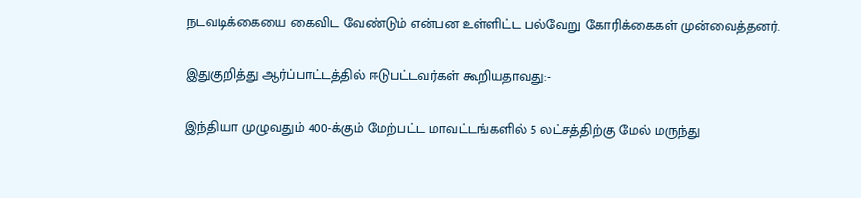நடவடிக்கையை கைவிட வேண்டும் என்பன உள்ளிட்ட பல்வேறு கோரிக்கைகள் முன்வைத்தனர்.

இதுகுறித்து ஆர்ப்பாட்டத்தில் ஈடுபட்டவர்கள் கூறியதாவது:-

இந்தியா முழுவதும் 400-க்கும் மேற்பட்ட மாவட்டங்களில் 5 லட்சத்திற்கு மேல் மருந்து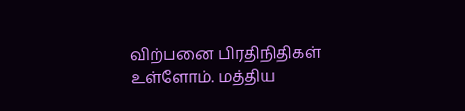விற்பனை பிரதிநிதிகள் உள்ளோம். மத்திய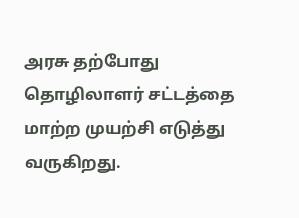அரசு தற்போது தொழிலாளர் சட்டத்தை மாற்ற முயற்சி எடுத்து வருகிறது.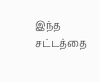இந்த சட்டத்தை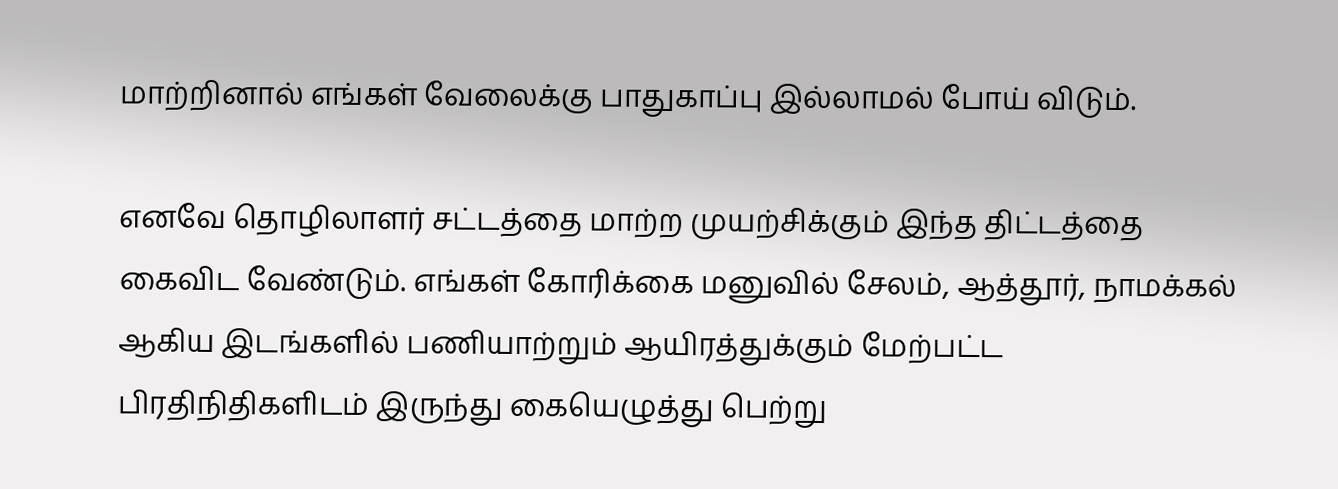மாற்றினால் எங்கள் வேலைக்கு பாதுகாப்பு இல்லாமல் போய் விடும்.

எனவே தொழிலாளர் சட்டத்தை மாற்ற முயற்சிக்கும் இந்த திட்டத்தை கைவிட வேண்டும். எங்கள் கோரிக்கை மனுவில் சேலம், ஆத்தூர், நாமக்கல் ஆகிய இடங்களில் பணியாற்றும் ஆயிரத்துக்கும் மேற்பட்ட பிரதிநிதிகளிடம் இருந்து கையெழுத்து பெற்று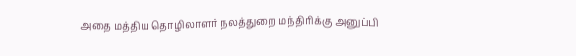அதை மத்திய தொழிலாளர் நலத்துறை மந்திரிக்கு அனுப்பி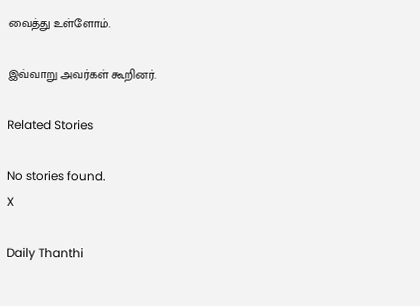வைத்து உள்ளோம்.

இவ்வாறு அவர்கள் கூறினர்.

Related Stories

No stories found.
X

Daily Thanthi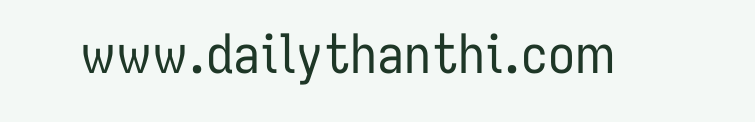www.dailythanthi.com